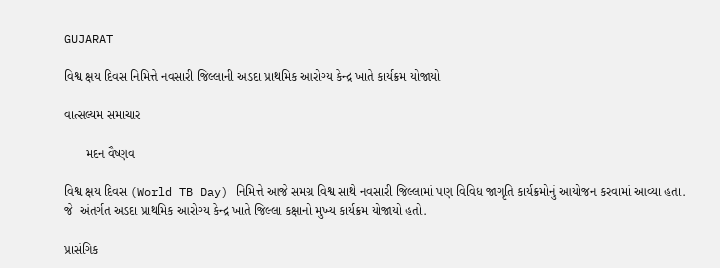GUJARAT

વિશ્વ ક્ષય દિવસ નિમિત્તે નવસારી જિલ્લાની અડદા પ્રાથમિક આરોગ્ય કેન્દ્ર ખાતે કાર્યક્રમ યોજાયો

વાત્સલ્યમ સમાચાર

      મદન વૈષ્ણવ

વિશ્વ ક્ષય દિવસ (World TB Day) નિમિત્તે આજે સમગ્ર વિશ્વ સાથે નવસારી જિલ્લામાં પણ વિવિધ જાગૃતિ કાર્યક્રમોનું આયોજન કરવામાં આવ્યા હતા. જે  અંતર્ગત અડદા પ્રાથમિક આરોગ્ય કેન્દ્ર ખાતે જિલ્લા કક્ષાનો મુખ્ય કાર્યક્રમ યોજાયો હતો.

પ્રાસંગિક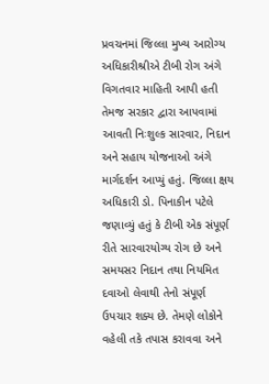પ્રવચનમાં જિલ્લા મુખ્ય આરોગ્ય અધિકારીશ્રીએ ટીબી રોગ અંગે વિગતવાર માહિતી આપી હતી તેમજ સરકાર દ્વારા આપવામાં આવતી નિઃશુલ્ક સારવાર, નિદાન અને સહાય યોજનાઓ અંગે માર્ગદર્શન આપ્યું હતું. જિલ્લા ક્ષય અધિકારી ડો. પિનાકીન પટેલે જણાવ્યું હતું કે ટીબી એક સંપૂર્ણ રીતે સારવારયોગ્ય રોગ છે અને સમયસર નિદાન તથા નિયમિત દવાઓ લેવાથી તેનો સંપૂર્ણ ઉપચાર શક્ય છે. તેમણે લોકોને વહેલી તકે તપાસ કરાવવા અને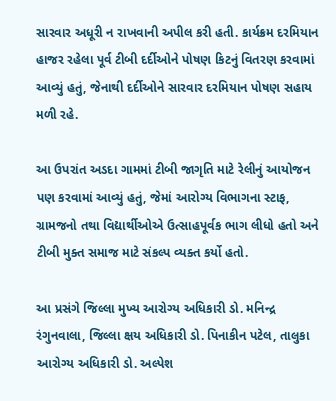સારવાર અધૂરી ન રાખવાની અપીલ કરી હતી. કાર્યક્રમ દરમિયાન હાજર રહેલા પૂર્વ ટીબી દર્દીઓને પોષણ કિટનું વિતરણ કરવામાં આવ્યું હતું, જેનાથી દર્દીઓને સારવાર દરમિયાન પોષણ સહાય મળી રહે.

આ ઉપરાંત અડદા ગામમાં ટીબી જાગૃતિ માટે રેલીનું આયોજન પણ કરવામાં આવ્યું હતું, જેમાં આરોગ્ય વિભાગના સ્ટાફ, ગ્રામજનો તથા વિદ્યાર્થીઓએ ઉત્સાહપૂર્વક ભાગ લીધો હતો અને ટીબી મુક્ત સમાજ માટે સંકલ્પ વ્યક્ત કર્યો હતો.

આ પ્રસંગે જિલ્લા મુખ્ય આરોગ્ય અધિકારી ડો. મનિન્દ્ર રંગુનવાલા, જિલ્લા ક્ષય અધિકારી ડો. પિનાકીન પટેલ, તાલુકા આરોગ્ય અધિકારી ડો. અલ્પેશ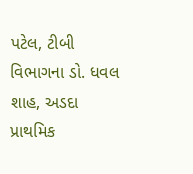પટેલ, ટીબી વિભાગના ડો. ધવલ શાહ, અડદા પ્રાથમિક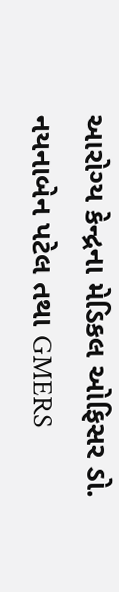આરોગ્ય કેન્દ્રના મેડિકલ ઓફિસર ડો. નયનાબેન પટેલ તથા GMERS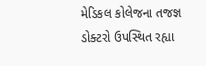મેડિકલ કોલેજના તજજ્ઞ ડોક્ટરો ઉપસ્થિત રહ્યા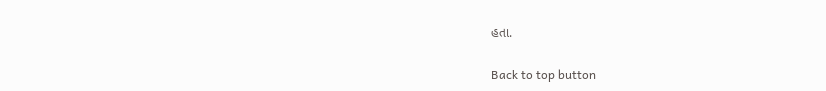હતા.

Back to top button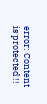error: Content is protected !!